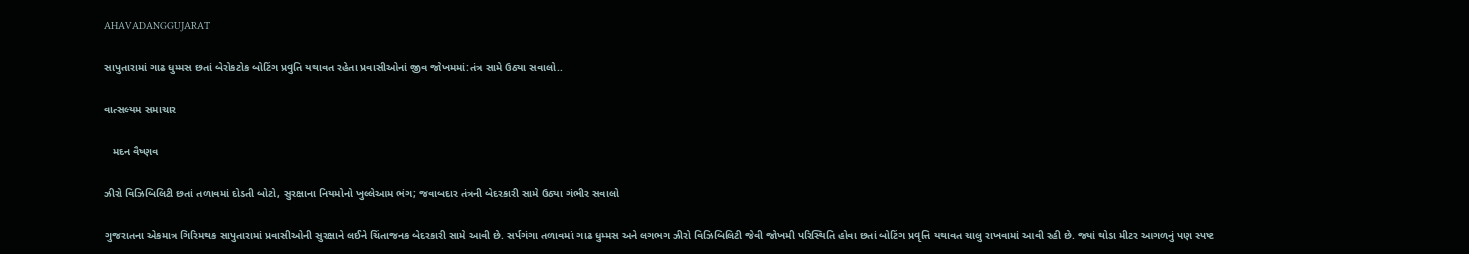AHAVADANGGUJARAT

સાપુતારામાં ગાઢ ધુમ્મસ છતાં બેરોકટોક બોટિંગ પ્રવુતિ યથાવત રહેતા પ્રવાસીઓનાં જીવ જોખમમાં:તંત્ર સામે ઉઠ્યા સવાલો..

વાત્સલ્યમ સમાચાર

   મદન વૈષ્ણવ

ઝીરો વિઝિબિલિટી છતાં તળાવમાં દોડતી બોટો, સુરક્ષાના નિયમોનો ખુલ્લેઆમ ભંગ; જવાબદાર તંત્રની બેદરકારી સામે ઉઠ્યા ગંભીર સવાલો

ગુજરાતના એકમાત્ર ગિરિમથક સાપુતારામાં પ્રવાસીઓની સુરક્ષાને લઈને ચિંતાજનક બેદરકારી સામે આવી છે. સર્પગંગા તળાવમાં ગાઢ ધુમ્મસ અને લગભગ ઝીરો વિઝિબિલિટી જેવી જોખમી પરિસ્થિતિ હોવા છતાં બોટિંગ પ્રવૃત્તિ યથાવત ચાલુ રાખવામાં આવી રહી છે. જ્યાં થોડા મીટર આગળનું પણ સ્પષ્ટ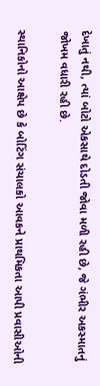દેખાતું નથી, ત્યાં બોટો એકસાથે દોડતી જોવા મળી રહી છે, જે ગંભીર અકસ્માતનું જોખમ વધારી રહી છે.

સ્થાનિકોનો આક્ષેપ છે કે બોટિંગ સંચાલકો આવકને પ્રાથમિકતા આપી પ્રવાસીઓની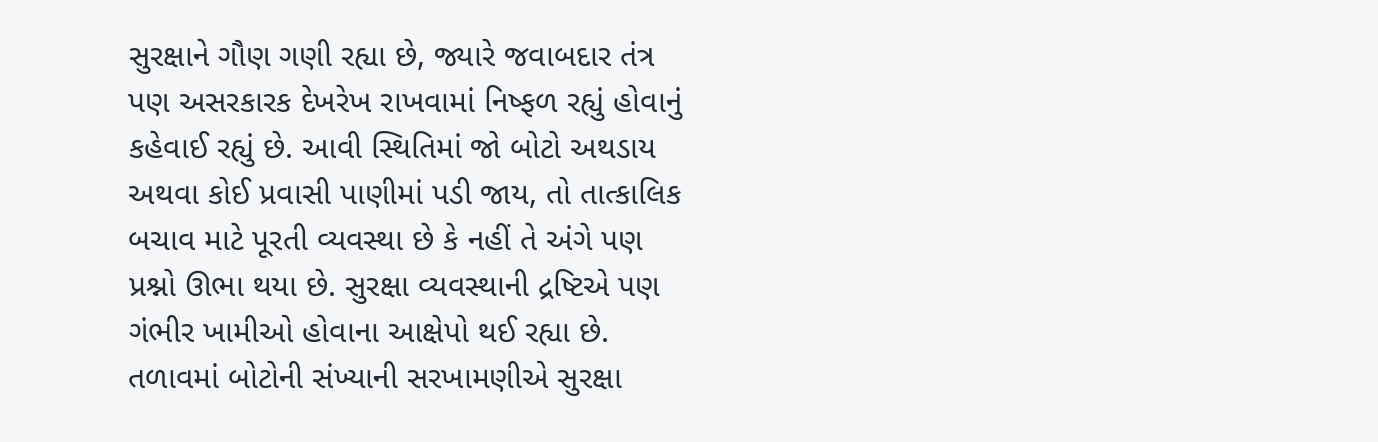સુરક્ષાને ગૌણ ગણી રહ્યા છે, જ્યારે જવાબદાર તંત્ર પણ અસરકારક દેખરેખ રાખવામાં નિષ્ફળ રહ્યું હોવાનું કહેવાઈ રહ્યું છે. આવી સ્થિતિમાં જો બોટો અથડાય અથવા કોઈ પ્રવાસી પાણીમાં પડી જાય, તો તાત્કાલિક બચાવ માટે પૂરતી વ્યવસ્થા છે કે નહીં તે અંગે પણ પ્રશ્નો ઊભા થયા છે. સુરક્ષા વ્યવસ્થાની દ્રષ્ટિએ પણ ગંભીર ખામીઓ હોવાના આક્ષેપો થઈ રહ્યા છે. તળાવમાં બોટોની સંખ્યાની સરખામણીએ સુરક્ષા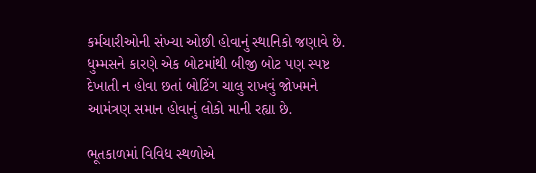કર્મચારીઓની સંખ્યા ઓછી હોવાનું સ્થાનિકો જણાવે છે. ધુમ્મસને કારણે એક બોટમાંથી બીજી બોટ પણ સ્પષ્ટ દેખાતી ન હોવા છતાં બોટિંગ ચાલુ રાખવું જોખમને આમંત્રણ સમાન હોવાનું લોકો માની રહ્યા છે.

ભૂતકાળમાં વિવિધ સ્થળોએ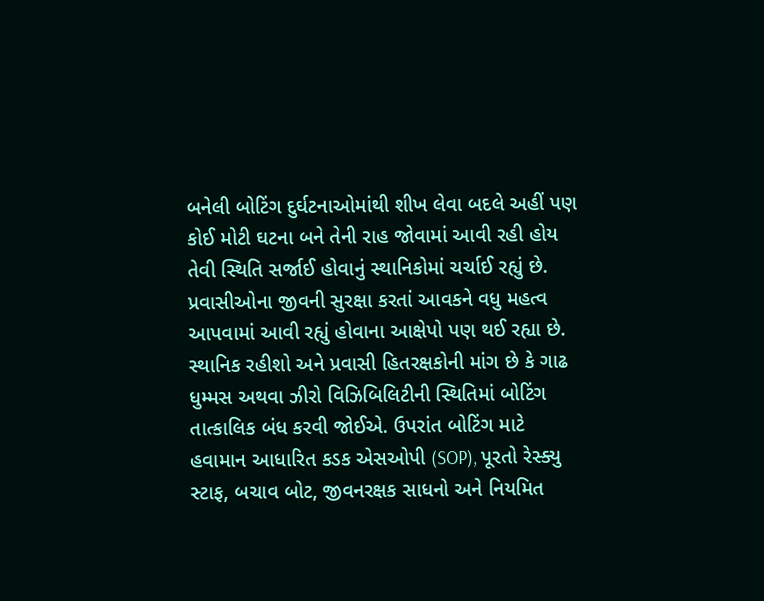બનેલી બોટિંગ દુર્ઘટનાઓમાંથી શીખ લેવા બદલે અહીં પણ કોઈ મોટી ઘટના બને તેની રાહ જોવામાં આવી રહી હોય તેવી સ્થિતિ સર્જાઈ હોવાનું સ્થાનિકોમાં ચર્ચાઈ રહ્યું છે. પ્રવાસીઓના જીવની સુરક્ષા કરતાં આવકને વધુ મહત્વ આપવામાં આવી રહ્યું હોવાના આક્ષેપો પણ થઈ રહ્યા છે. સ્થાનિક રહીશો અને પ્રવાસી હિતરક્ષકોની માંગ છે કે ગાઢ ધુમ્મસ અથવા ઝીરો વિઝિબિલિટીની સ્થિતિમાં બોટિંગ તાત્કાલિક બંધ કરવી જોઈએ. ઉપરાંત બોટિંગ માટે હવામાન આધારિત કડક એસઓપી (SOP), પૂરતો રેસ્ક્યુ સ્ટાફ, બચાવ બોટ, જીવનરક્ષક સાધનો અને નિયમિત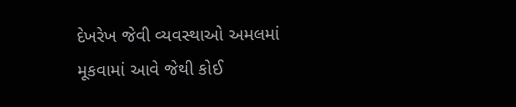દેખરેખ જેવી વ્યવસ્થાઓ અમલમાં મૂકવામાં આવે જેથી કોઈ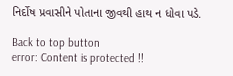નિર્દોષ પ્રવાસીને પોતાના જીવથી હાથ ન ધોવા પડે.

Back to top button
error: Content is protected !!